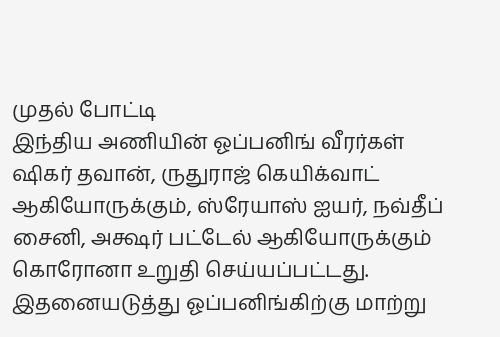முதல் போட்டி
இந்திய அணியின் ஓப்பனிங் வீரர்கள் ஷிகர் தவான், ருதுராஜ் கெயிக்வாட் ஆகியோருக்கும், ஸ்ரேயாஸ் ஐயர், நவ்தீப் சைனி, அக்ஷர் பட்டேல் ஆகியோருக்கும் கொரோனா உறுதி செய்யப்பட்டது. இதனையடுத்து ஓப்பனிங்கிற்கு மாற்று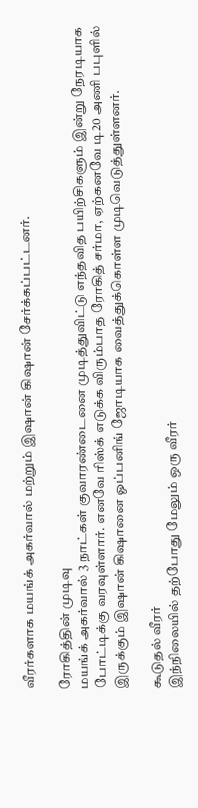வீரர்களாக மயங்க் அகர்வால் மற்றும் இஷான் கிஷான் சேர்க்கப்பட்டனர்.

ரோகித்தின் முடிவு
மயங்க் அகர்வால் 3 நாட்கள் குவாரண்டைனை முடித்துவிட்டு எந்தவித பயிற்சிகளும் இன்று நேரடியாக போட்டிக்கு வரவுள்ளார். எனவே ரிஸ்க் எடுக்க விரும்பாத ரோகித் சர்மா, ஏற்கனவே டி20 அணி பபுளில் இருக்கும் இஷான் கிஷானை ஓப்பனிங் ஜோடியாக வைத்துக்கொள்ள முடிவெடுத்துள்ளனர்.

கூடுதல் வீரர்
இந்நிலையில் தற்போது மேலும் ஒரு வீரர்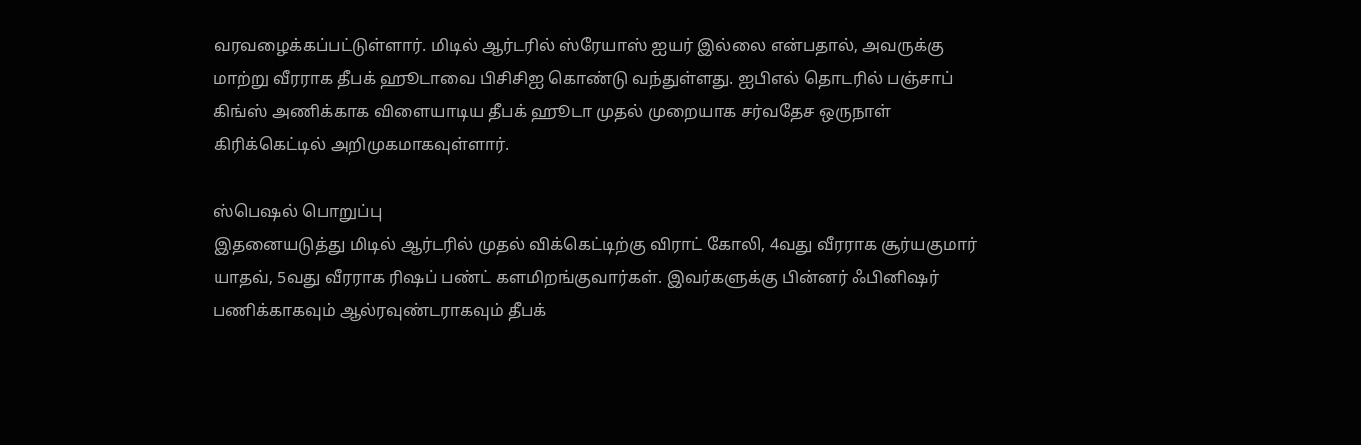வரவழைக்கப்பட்டுள்ளார். மிடில் ஆர்டரில் ஸ்ரேயாஸ் ஐயர் இல்லை என்பதால், அவருக்கு மாற்று வீரராக தீபக் ஹூடாவை பிசிசிஐ கொண்டு வந்துள்ளது. ஐபிஎல் தொடரில் பஞ்சாப் கிங்ஸ் அணிக்காக விளையாடிய தீபக் ஹூடா முதல் முறையாக சர்வதேச ஒருநாள் கிரிக்கெட்டில் அறிமுகமாகவுள்ளார்.

ஸ்பெஷல் பொறுப்பு
இதனையடுத்து மிடில் ஆர்டரில் முதல் விக்கெட்டிற்கு விராட் கோலி, 4வது வீரராக சூர்யகுமார் யாதவ், 5வது வீரராக ரிஷப் பண்ட் களமிறங்குவார்கள். இவர்களுக்கு பின்னர் ஃபினிஷர் பணிக்காகவும் ஆல்ரவுண்டராகவும் தீபக்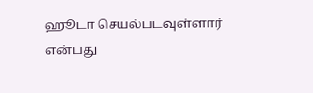ஹூடா செயல்படவுள்ளார் என்பது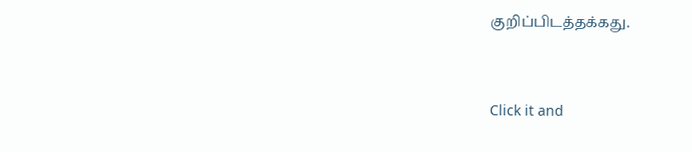குறிப்பிடத்தக்கது.


Click it and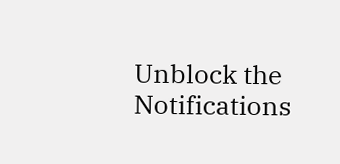Unblock the Notifications